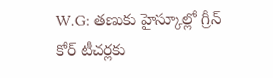W.G: తణుకు హైస్కూల్లో గ్రీన్ కోర్ టీచర్లకు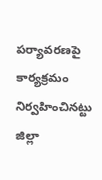పర్యావరణపై కార్యక్రమం నిర్వహించినట్టు జిల్లా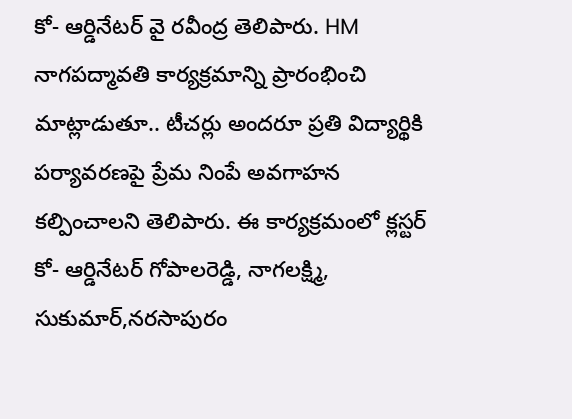కో- ఆర్డినేటర్ వై రవీంద్ర తెలిపారు. HM నాగపద్మావతి కార్యక్రమాన్ని ప్రారంభించి మాట్లాడుతూ.. టీచర్లు అందరూ ప్రతి విద్యార్థికి పర్యావరణపై ప్రేమ నింపే అవగాహన కల్పించాలని తెలిపారు. ఈ కార్యక్రమంలో క్లస్టర్ కో- ఆర్డినేటర్ గోపాలరెడ్డి, నాగలక్ష్మి, సుకుమార్,నరసాపురం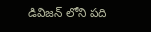డివిజన్ లోని పది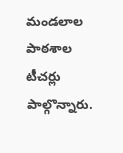మండలాల పాఠశాల టీచర్లు పాల్గొన్నారు.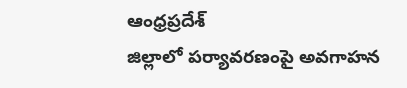ఆంధ్రప్రదేశ్
జిల్లాలో పర్యావరణంపై అవగాహన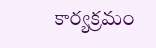కార్యక్రమం